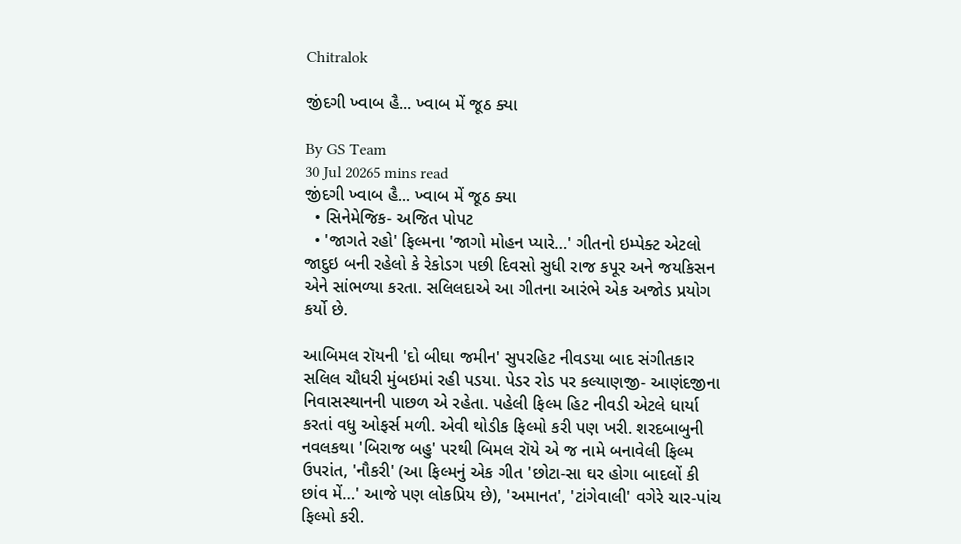Chitralok

જીંદગી ખ્વાબ હૈ... ખ્વાબ મેં જૂઠ ક્યા

By GS Team
30 Jul 20265 mins read
જીંદગી ખ્વાબ હૈ... ખ્વાબ મેં જૂઠ ક્યા
  • સિનેમેજિક- અજિત પોપટ
  • 'જાગતે રહો' ફિલ્મના 'જાગો મોહન પ્યારે…' ગીતનો ઇમ્પેક્ટ એટલો જાદુઇ બની રહેલો કે રેકોડગ પછી દિવસો સુધી રાજ કપૂર અને જયકિસન એને સાંભળ્યા કરતા. સલિલદાએ આ ગીતના આરંભે એક અજોડ પ્રયોગ કર્યો છે.

આબિમલ રૉયની 'દો બીઘા જમીન' સુપરહિટ નીવડયા બાદ સંગીતકાર સલિલ ચૌધરી મુંબઇમાં રહી પડયા. પેડર રોડ પર કલ્યાણજી- આણંદજીના નિવાસસ્થાનની પાછળ એ રહેતા. પહેલી ફિલ્મ હિટ નીવડી એટલે ધાર્યા કરતાં વધુ ઓફર્સ મળી. એવી થોડીક ફિલ્મો કરી પણ ખરી. શરદબાબુની નવલકથા 'બિરાજ બહુ' પરથી બિમલ રૉયે એ જ નામે બનાવેલી ફિલ્મ ઉપરાંત, 'નૌકરી' (આ ફિલ્મનું એક ગીત 'છોટા-સા ઘર હોગા બાદલોં કી છાંવ મેં…' આજે પણ લોકપ્રિય છે), 'અમાનત', 'ટાંગેવાલી' વગેરે ચાર-પાંચ ફિલ્મો કરી.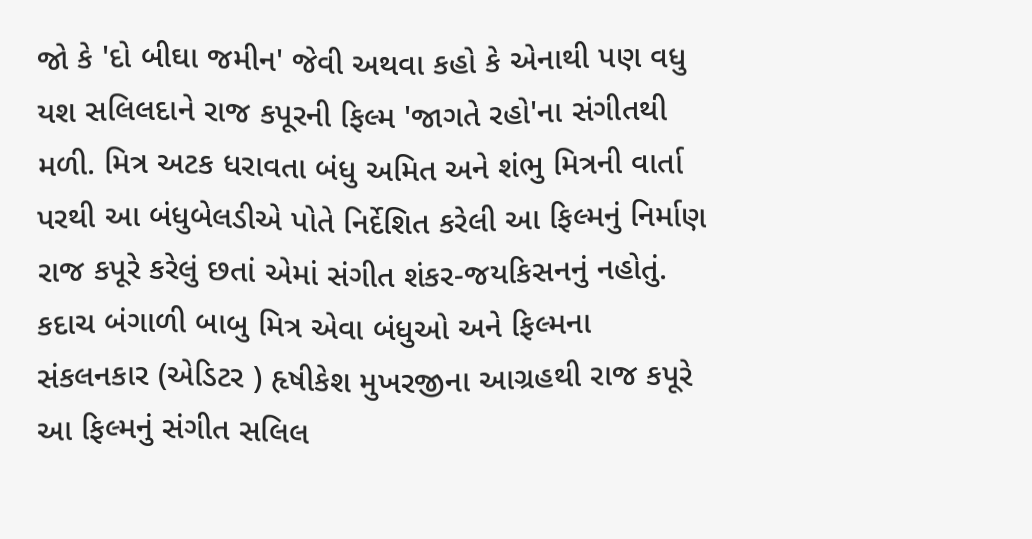જો કે 'દો બીઘા જમીન' જેવી અથવા કહો કે એનાથી પણ વધુ યશ સલિલદાને રાજ કપૂરની ફિલ્મ 'જાગતે રહો'ના સંગીતથી મળી. મિત્ર અટક ધરાવતા બંધુ અમિત અને શંભુ મિત્રની વાર્તા પરથી આ બંધુબેલડીએ પોતે નિર્દેશિત કરેલી આ ફિલ્મનું નિર્માણ રાજ કપૂરે કરેલું છતાં એમાં સંગીત શંકર-જયકિસનનું નહોતું. કદાચ બંગાળી બાબુ મિત્ર એવા બંધુઓ અને ફિલ્મના સંકલનકાર (એડિટર ) હૃષીકેશ મુખરજીના આગ્રહથી રાજ કપૂરે આ ફિલ્મનું સંગીત સલિલ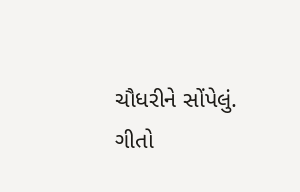ચૌધરીને સોંપેલું.
ગીતો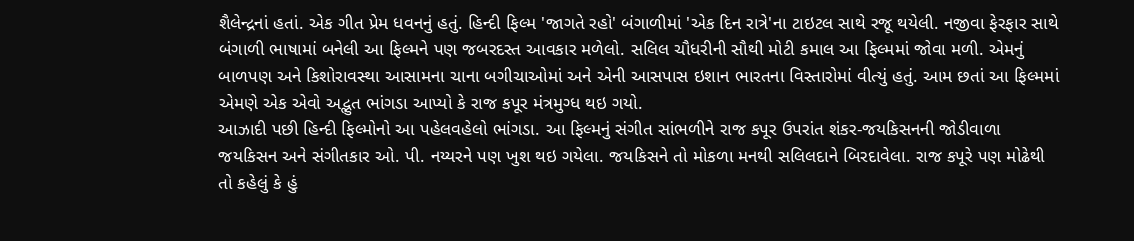શૈલેન્દ્રનાં હતાં. એક ગીત પ્રેમ ધવનનું હતું. હિન્દી ફિલ્મ 'જાગતે રહો' બંગાળીમાં 'એક દિન રાત્રે'ના ટાઇટલ સાથે રજૂ થયેલી. નજીવા ફેરફાર સાથે બંગાળી ભાષામાં બનેલી આ ફિલ્મને પણ જબરદસ્ત આવકાર મળેલો. સલિલ ચૌધરીની સૌથી મોટી કમાલ આ ફિલ્મમાં જોવા મળી. એમનું બાળપણ અને કિશોરાવસ્થા આસામના ચાના બગીચાઓમાં અને એની આસપાસ ઇશાન ભારતના વિસ્તારોમાં વીત્યું હતું. આમ છતાં આ ફિલ્મમાં એમણે એક એવો અદ્ભુત ભાંગડા આપ્યો કે રાજ કપૂર મંત્રમુગ્ધ થઇ ગયો.
આઝાદી પછી હિન્દી ફિલ્મોનો આ પહેલવહેલો ભાંગડા. આ ફિલ્મનું સંગીત સાંભળીને રાજ કપૂર ઉપરાંત શંકર-જયકિસનની જોડીવાળા જયકિસન અને સંગીતકાર ઓ. પી. નય્યરને પણ ખુશ થઇ ગયેલા. જયકિસને તો મોકળા મનથી સલિલદાને બિરદાવેલા. રાજ કપૂરે પણ મોઢેથી તો કહેલું કે હું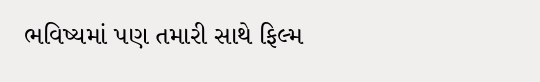ભવિષ્યમાં પણ તમારી સાથે ફિલ્મ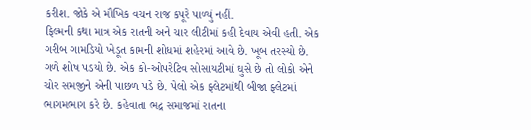કરીશ. જોકે એ મૌખિક વચન રાજ કપૂરે પાળ્યું નહીં.
ફિલ્મની કથા માત્ર એક રાતની અને ચાર લીટીમાં કહી દેવાય એવી હતી. એક ગરીબ ગામડિયો ખેડૂત કામની શોધમાં શહેરમાં આવે છે. ખૂબ તરસ્યો છે. ગળે શોષ પડયો છે. એક કો-ઓપરેટિવ સોસાયટીમાં ઘુસે છે તો લોકો એને ચોર સમજીને એની પાછળ પડે છે. પેલો એક ફ્લેટમાંથી બીજા ફ્લેટમાં ભાગમભાગ કરે છે. કહેવાતા ભદ્ર સમાજમાં રાતના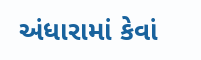અંધારામાં કેવાં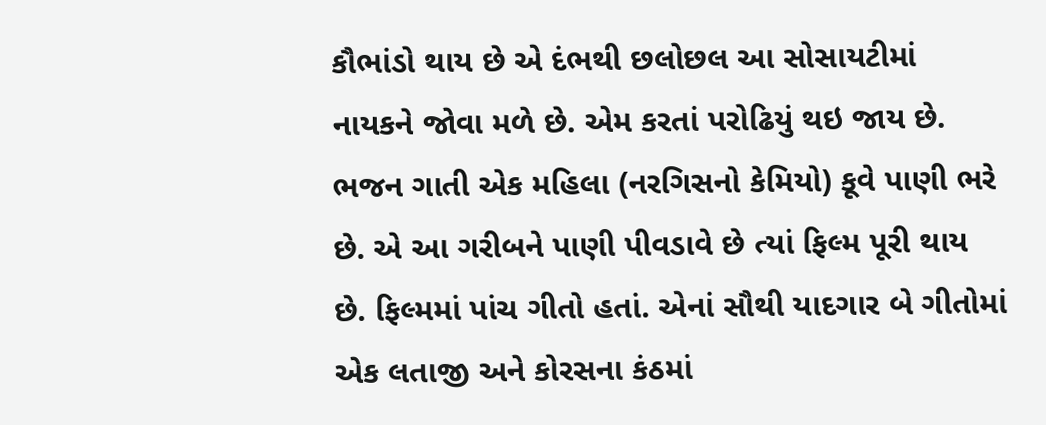કૌભાંડો થાય છે એ દંભથી છલોછલ આ સોસાયટીમાં નાયકને જોવા મળે છે. એમ કરતાં પરોઢિયું થઇ જાય છે. ભજન ગાતી એક મહિલા (નરગિસનો કેમિયો) કૂવે પાણી ભરે છે. એ આ ગરીબને પાણી પીવડાવે છે ત્યાં ફિલ્મ પૂરી થાય છે. ફિલ્મમાં પાંચ ગીતો હતાં. એનાં સૌથી યાદગાર બે ગીતોમાં એક લતાજી અને કોરસના કંઠમાં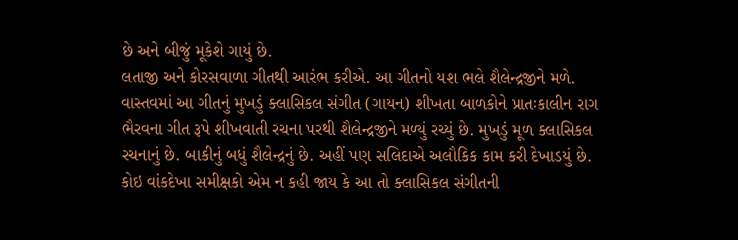છે અને બીજું મૂકેશે ગાયું છે.
લતાજી અને કોરસવાળા ગીતથી આરંભ કરીએ. આ ગીતનો યશ ભલે શૈલેન્દ્રજીને મળે. વાસ્તવમાં આ ગીતનું મુખડું ક્લાસિકલ સંગીત (ગાયન) શીખતા બાળકોને પ્રાતઃકાલીન રાગ ભૈરવના ગીત રૂપે શીખવાતી રચના પરથી શૈલેન્દ્રજીને મળ્યું રચ્યું છે. મુખડું મૂળ ક્લાસિકલ રચનાનું છે. બાકીનું બધું શૈલેન્દ્રનું છે. અહીં પણ સલિદાએ અલૌકિક કામ કરી દેખાડયું છે. કોઇ વાંકદેખા સમીક્ષકો એમ ન કહી જાય કે આ તો ક્લાસિકલ સંગીતની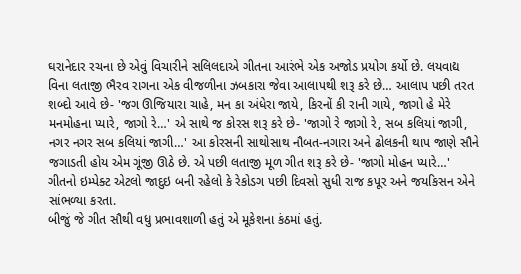ઘરાનેદાર રચના છે એવું વિચારીને સલિલદાએ ગીતના આરંભે એક અજોડ પ્રયોગ કર્યો છે. લયવાદ્ય વિના લતાજી ભૈરવ રાગના એક વીજળીના ઝબકારા જેવા આલાપથી શરૂ કરે છે… આલાપ પછી તરત શબ્દો આવે છે- 'જગ ઊજિયારા ચાહે, મન કા અંધેરા જાયે, કિરનોં કી રાની ગાયે, જાગો હે મેરે મનમોહના પ્યારે, જાગો રે…' એ સાથે જ કોરસ શરૂ કરે છે- 'જાગો રે જાગો રે, સબ કલિયાં જાગી, નગર નગર સબ કલિયાં જાગી…' આ કોરસની સાથોસાથ નૌબત-નગારા અને ઢોલકની થાપ જાણે સૌને જગાડતી હોય એમ ગૂંજી ઊઠે છે. એ પછી લતાજી મૂળ ગીત શરૂ કરે છે- 'જાગો મોહન પ્યારે…' ગીતનો ઇમ્પેક્ટ એટલો જાદુઇ બની રહેલો કે રેકોડગ પછી દિવસો સુધી રાજ કપૂર અને જયકિસન એને સાંભળ્યા કરતા.
બીજું જે ગીત સૌથી વધુ પ્રભાવશાળી હતું એ મૂકેશના કંઠમાં હતું.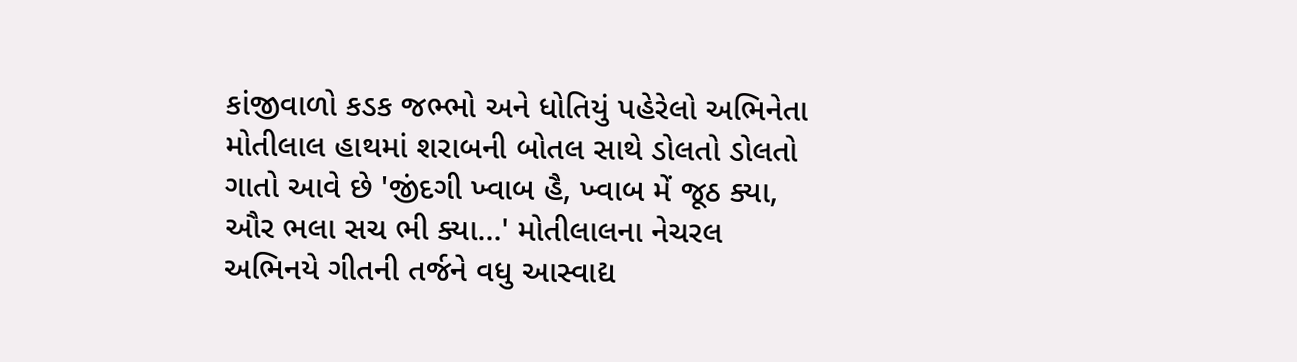કાંજીવાળો કડક જભ્ભો અને ધોતિયું પહેરેલો અભિનેતા મોતીલાલ હાથમાં શરાબની બોતલ સાથે ડોલતો ડોલતો ગાતો આવે છે 'જીંદગી ખ્વાબ હૈ, ખ્વાબ મેં જૂઠ ક્યા, ઔર ભલા સચ ભી ક્યા…' મોતીલાલના નેચરલ અભિનયે ગીતની તર્જને વધુ આસ્વાદ્ય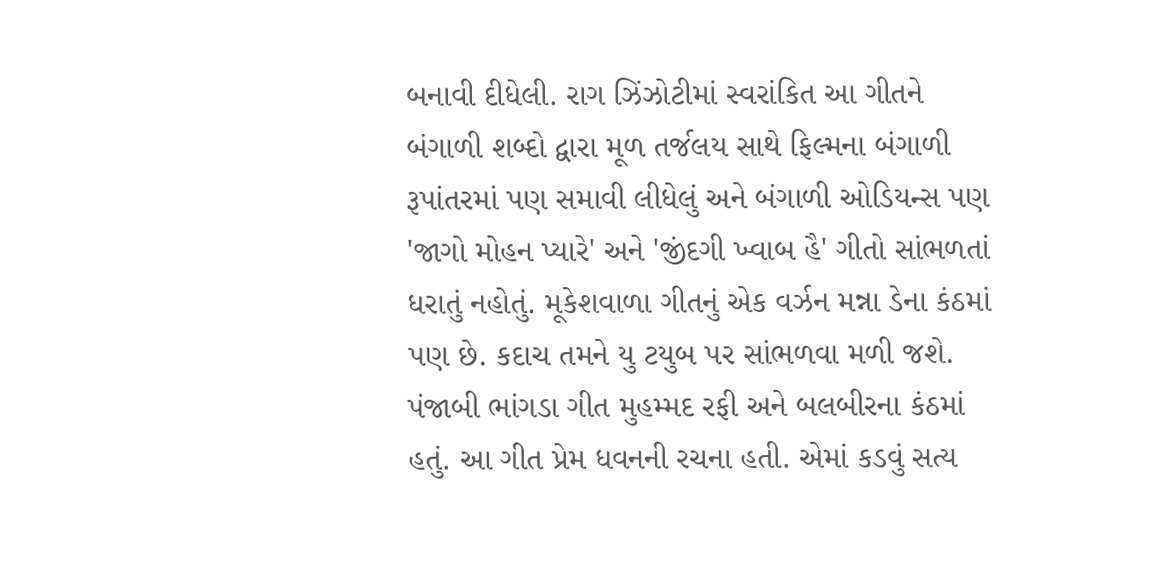બનાવી દીધેલી. રાગ ઝિંઝોટીમાં સ્વરાંકિત આ ગીતને બંગાળી શબ્દો દ્વારા મૂળ તર્જલય સાથે ફિલ્મના બંગાળી રૂપાંતરમાં પણ સમાવી લીધેલું અને બંગાળી ઓડિયન્સ પણ 'જાગો મોહન પ્યારે' અને 'જીંદગી ખ્વાબ હૈ' ગીતો સાંભળતાં ધરાતું નહોતું. મૂકેશવાળા ગીતનું એક વર્ઝન મન્ના ડેના કંઠમાં પણ છે. કદાચ તમને યુ ટયુબ પર સાંભળવા મળી જશે.
પંજાબી ભાંગડા ગીત મુહમ્મદ રફી અને બલબીરના કંઠમાં હતું. આ ગીત પ્રેમ ધવનની રચના હતી. એમાં કડવું સત્ય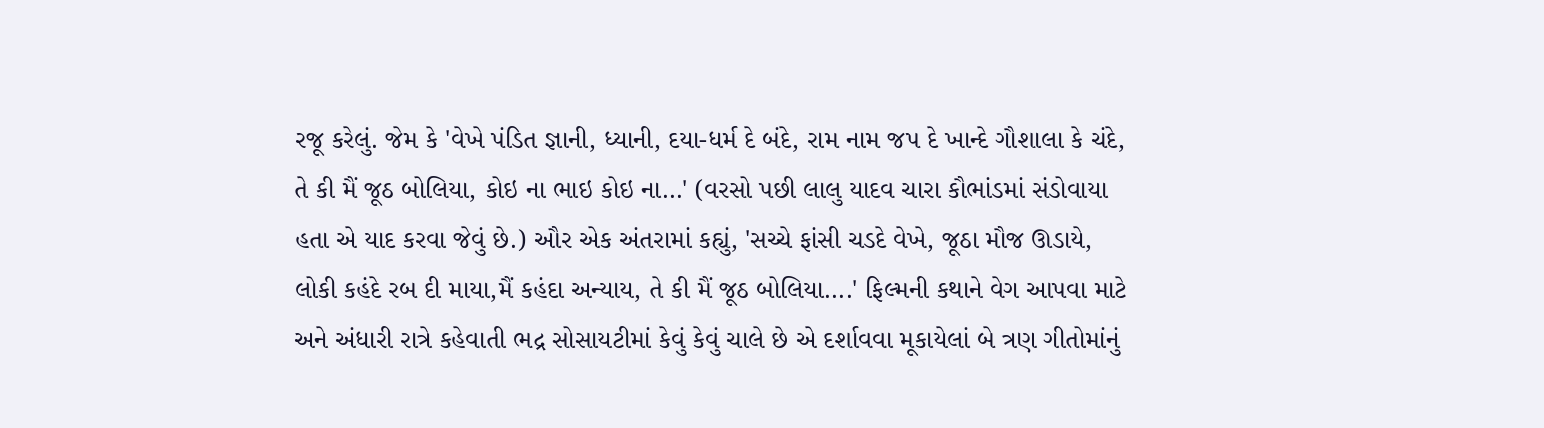રજૂ કરેલું. જેમ કે 'વેખે પંડિત જ્ઞાની, ધ્યાની, દયા-ધર્મ દે બંદે, રામ નામ જપ દે ખાન્દે ગૌશાલા કે ચંદે, તે કી મૈં જૂઠ બોલિયા, કોઇ ના ભાઇ કોઇ ના…' (વરસો પછી લાલુ યાદવ ચારા કૌભાંડમાં સંડોવાયા હતા એ યાદ કરવા જેવું છે.) ઔર એક અંતરામાં કહ્યું, 'સચ્ચે ફાંસી ચડદે વેખે, જૂઠા મૌજ ઊડાયે, લોકી કહંદે રબ દી માયા,મૈં કહંદા અન્યાય, તે કી મૈં જૂઠ બોલિયા….' ફિલ્મની કથાને વેગ આપવા માટે અને અંધારી રાત્રે કહેવાતી ભદ્ર સોસાયટીમાં કેવું કેવું ચાલે છે એ દર્શાવવા મૂકાયેલાં બે ત્રણ ગીતોમાંનું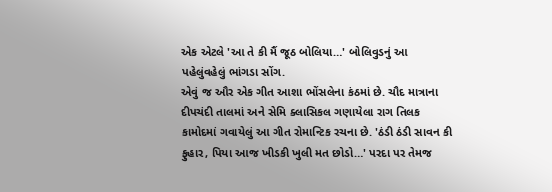એક એટલે 'આ તે કી મૈં જૂઠ બોલિયા…' બોલિવુડનું આ પહેલુંવહેલું ભાંગડા સોંગ.
એવું જ ઔર એક ગીત આશા ભોંસલેના કંઠમાં છે. ચૌદ માત્રાના દીપચંદી તાલમાં અને સેમિ ક્લાસિકલ ગણાયેલા રાગ તિલક કામોદમાં ગવાયેલું આ ગીત રોમાન્ટિક રચના છે. 'ઠંડી ઠંડી સાવન કી ફુહાર, પિયા આજ ખીડકી ખુલી મત છોડો…' પરદા પર તેમજ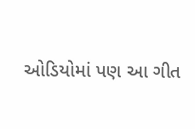ઓડિયોમાં પણ આ ગીત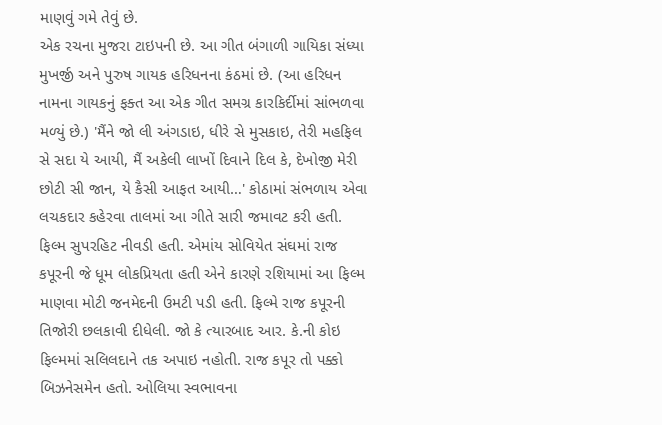માણવું ગમે તેવું છે.
એક રચના મુજરા ટાઇપની છે. આ ગીત બંગાળી ગાયિકા સંધ્યા મુખર્જી અને પુરુષ ગાયક હરિધનના કંઠમાં છે. (આ હરિધન નામના ગાયકનું ફક્ત આ એક ગીત સમગ્ર કારકિર્દીમાં સાંભળવા મળ્યું છે.) 'મૈંને જો લી અંગડાઇ, ધીરે સે મુસકાઇ, તેરી મહફિલ સે સદા યે આયી, મૈં અકેલી લાખોં દિવાને દિલ કે, દેખોજી મેરી છોટી સી જાન, યે કૈસી આફત આયી…' કોઠામાં સંભળાય એવા લચકદાર કહેરવા તાલમાં આ ગીતે સારી જમાવટ કરી હતી.
ફિલ્મ સુપરહિટ નીવડી હતી. એમાંય સોવિયેત સંઘમાં રાજ કપૂરની જે ધૂમ લોકપ્રિયતા હતી એને કારણે રશિયામાં આ ફિલ્મ માણવા મોટી જનમેદની ઉમટી પડી હતી. ફિલ્મે રાજ કપૂરની તિજોરી છલકાવી દીધેલી. જો કે ત્યારબાદ આર. કે.ની કોઇ ફિલ્મમાં સલિલદાને તક અપાઇ નહોતી. રાજ કપૂર તો પક્કો બિઝનેસમેન હતો. ઓલિયા સ્વભાવના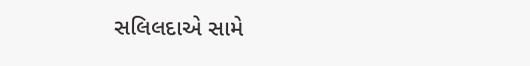સલિલદાએ સામે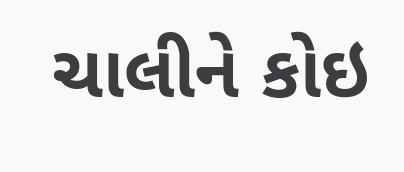ચાલીને કોઇ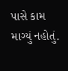પાસે કામ માગ્યું નહોતું.